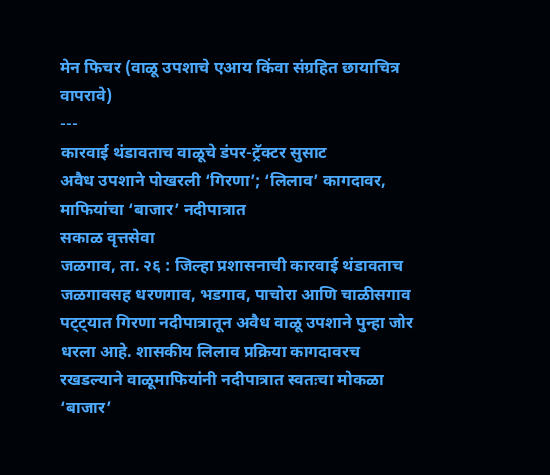मेन फिचर (वाळू उपशाचे एआय किंवा संग्रहित छायाचित्र वापरावे)
---
कारवाई थंडावताच वाळूचे डंपर-ट्रॅक्टर सुसाट
अवैध उपशाने पोखरली ‘गिरणा’; ‘लिलाव’ कागदावर, माफियांचा ‘बाजार’ नदीपात्रात
सकाळ वृत्तसेवा
जळगाव, ता. २६ : जिल्हा प्रशासनाची कारवाई थंडावताच जळगावसह धरणगाव, भडगाव, पाचोरा आणि चाळीसगाव पट्ट्यात गिरणा नदीपात्रातून अवैध वाळू उपशाने पुन्हा जोर धरला आहे. शासकीय लिलाव प्रक्रिया कागदावरच रखडल्याने वाळूमाफियांनी नदीपात्रात स्वतःचा मोकळा ‘बाजार’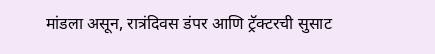मांडला असून, रात्रंदिवस डंपर आणि ट्रॅक्टरची सुसाट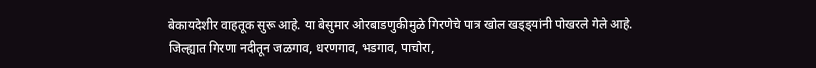बेकायदेशीर वाहतूक सुरू आहे. या बेसुमार ओरबाडणुकीमुळे गिरणेचे पात्र खोल खड्ड्यांनी पोखरले गेले आहे.
जिल्ह्यात गिरणा नदीतून जळगाव, धरणगाव, भडगाव, पाचोरा,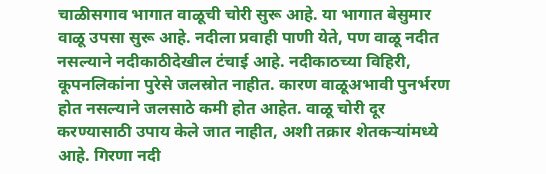चाळीसगाव भागात वाळूची चोरी सुरू आहे. या भागात बेसुमार वाळू उपसा सुरू आहे. नदीला प्रवाही पाणी येते, पण वाळू नदीत नसल्याने नदीकाठीदेखील टंचाई आहे. नदीकाठच्या विहिरी, कूपनलिकांना पुरेसे जलस्रोत नाहीत. कारण वाळूअभावी पुनर्भरण होत नसल्याने जलसाठे कमी होत आहेत. वाळू चोरी दूर करण्यासाठी उपाय केले जात नाहीत, अशी तक्रार शेतकऱ्यांमध्ये आहे. गिरणा नदी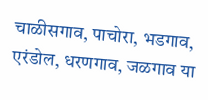चाळीसगाव, पाचोरा, भडगाव, एरंडोल, धरणगाव, जळगाव या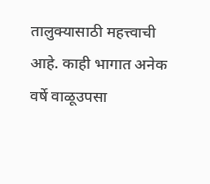तालुक्यासाठी महत्त्वाची आहे. काही भागात अनेक वर्षे वाळूउपसा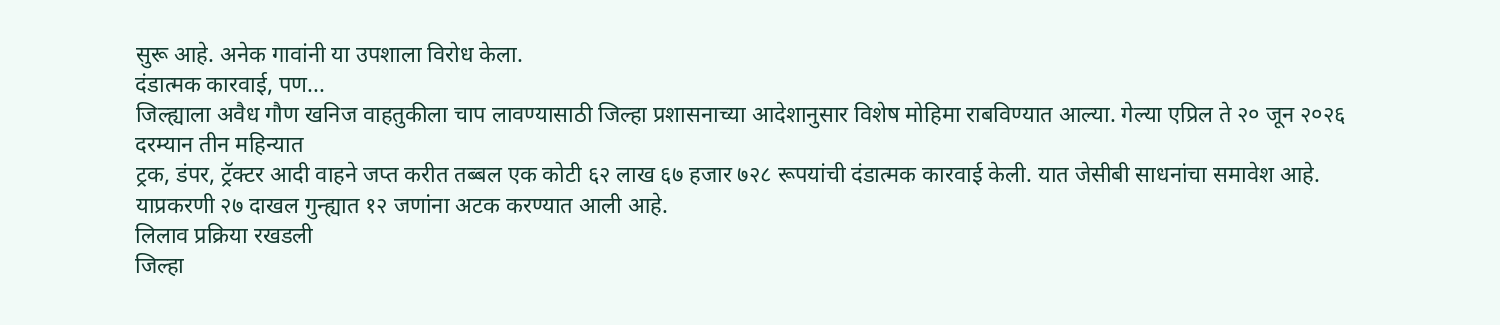सुरू आहे. अनेक गावांनी या उपशाला विरोध केला.
दंडात्मक कारवाई, पण...
जिल्ह्याला अवैध गौण खनिज वाहतुकीला चाप लावण्यासाठी जिल्हा प्रशासनाच्या आदेशानुसार विशेष मोहिमा राबविण्यात आल्या. गेल्या एप्रिल ते २० जून २०२६ दरम्यान तीन महिन्यात
ट्रक, डंपर, ट्रॅक्टर आदी वाहने जप्त करीत तब्बल एक कोटी ६२ लाख ६७ हजार ७२८ रूपयांची दंडात्मक कारवाई केली. यात जेसीबी साधनांचा समावेश आहे. याप्रकरणी २७ दाखल गुन्ह्यात १२ जणांना अटक करण्यात आली आहे.
लिलाव प्रक्रिया रखडली
जिल्हा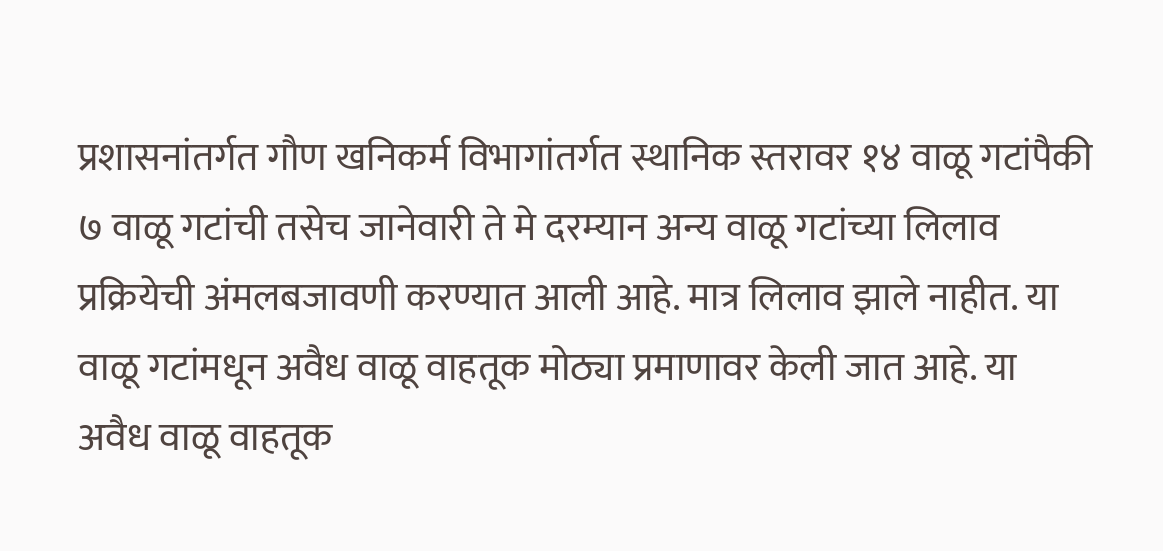प्रशासनांतर्गत गौण खनिकर्म विभागांतर्गत स्थानिक स्तरावर १४ वाळू गटांपैकी ७ वाळू गटांची तसेच जानेवारी ते मे दरम्यान अन्य वाळू गटांच्या लिलाव प्रक्रियेची अंमलबजावणी करण्यात आली आहे. मात्र लिलाव झाले नाहीत. या वाळू गटांमधून अवैध वाळू वाहतूक मोठ्या प्रमाणावर केली जात आहे. या अवैध वाळू वाहतूक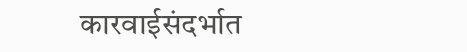कारवाईसंदर्भात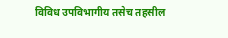विविध उपविभागीय तसेच तहसील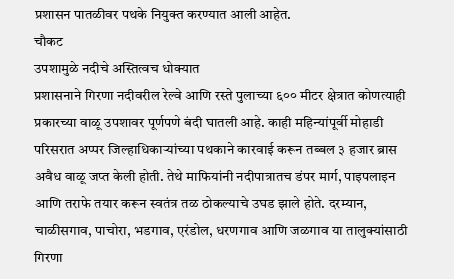प्रशासन पातळीवर पथके नियुक्त करण्यात आली आहेत.
चौकट
उपशामुळे नदीचे अस्तित्वच धोक्यात
प्रशासनाने गिरणा नदीवरील रेल्वे आणि रस्ते पुलाच्या ६०० मीटर क्षेत्रात कोणत्याही प्रकारच्या वाळू उपशावर पूर्णपणे बंदी घातली आहे. काही महिन्यांपूर्वी मोहाडी परिसरात अप्पर जिल्हाधिकाऱ्यांच्या पथकाने कारवाई करून तब्बल ३ हजार ब्रास अवैध वाळू जप्त केली होती. तेथे माफियांनी नदीपात्रातच डंपर मार्ग, पाइपलाइन आणि तराफे तयार करून स्वतंत्र तळ ठोकल्याचे उघड झाले होते. दरम्यान, चाळीसगाव, पाचोरा, भडगाव, एरंडोल, धरणगाव आणि जळगाव या तालुक्यांसाठी गिरणा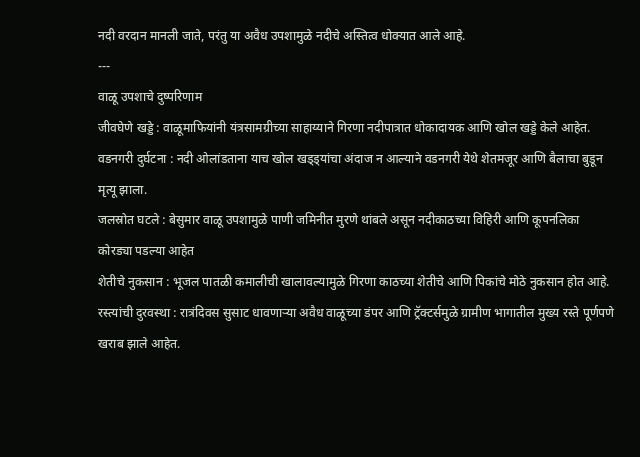नदी वरदान मानली जाते, परंतु या अवैध उपशामुळे नदीचे अस्तित्व धोक्यात आले आहे.
---
वाळू उपशाचे दुष्परिणाम
जीवघेणे खड्डे : वाळूमाफियांनी यंत्रसामग्रीच्या साहाय्याने गिरणा नदीपात्रात धोकादायक आणि खोल खड्डे केले आहेत.
वडनगरी दुर्घटना : नदी ओलांडताना याच खोल खड्ड्यांचा अंदाज न आल्याने वडनगरी येथे शेतमजूर आणि बैलाचा बुडून मृत्यू झाला.
जलस्रोत घटले : बेसुमार वाळू उपशामुळे पाणी जमिनीत मुरणे थांबले असून नदीकाठच्या विहिरी आणि कूपनलिका कोरड्या पडल्या आहेत
शेतीचे नुकसान : भूजल पातळी कमालीची खालावल्यामुळे गिरणा काठच्या शेतीचे आणि पिकांचे मोठे नुकसान होत आहे.
रस्त्यांची दुरवस्था : रात्रंदिवस सुसाट धावणाऱ्या अवैध वाळूच्या डंपर आणि ट्रॅक्टर्समुळे ग्रामीण भागातील मुख्य रस्ते पूर्णपणे खराब झाले आहेत.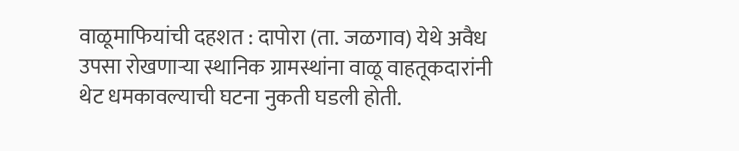वाळूमाफियांची दहशत : दापोरा (ता. जळगाव) येथे अवैध उपसा रोखणाऱ्या स्थानिक ग्रामस्थांना वाळू वाहतूकदारांनी थेट धमकावल्याची घटना नुकती घडली होती.